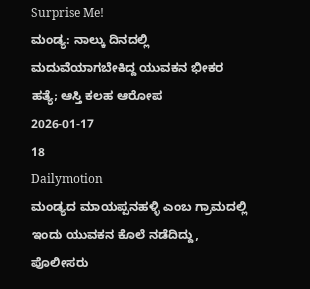Surprise Me!
ಮಂಡ್ಯ: ನಾಲ್ಕು ದಿನದಲ್ಲಿ ಮದುವೆಯಾಗಬೇಕಿದ್ದ ಯುವಕನ ಭೀಕರ ಹತ್ಯೆ; ಆಸ್ತಿ ಕಲಹ ಆರೋಪ
2026-01-17
18
Dailymotion
ಮಂಡ್ಯದ ಮಾಯಪ್ಪನಹಳ್ಳಿ ಎಂಬ ಗ್ರಾಮದಲ್ಲಿ ಇಂದು ಯುವಕನ ಕೊಲೆ ನಡೆದಿದ್ದು, ಪೊಲೀಸರು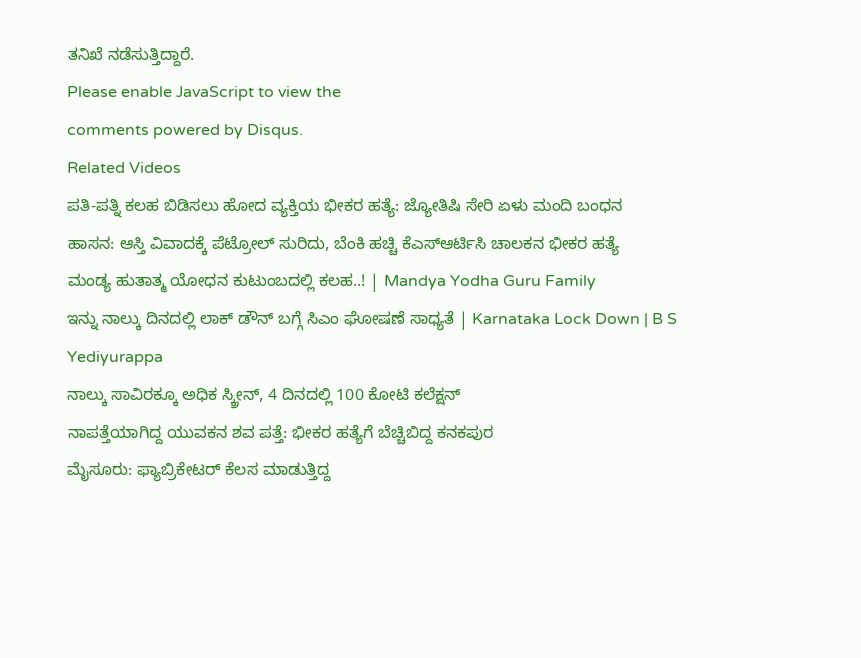ತನಿಖೆ ನಡೆಸುತ್ತಿದ್ದಾರೆ.
Please enable JavaScript to view the
comments powered by Disqus.
Related Videos
ಪತಿ-ಪತ್ನಿ ಕಲಹ ಬಿಡಿಸಲು ಹೋದ ವ್ಯಕ್ತಿಯ ಭೀಕರ ಹತ್ಯೆ: ಜ್ಯೋತಿಷಿ ಸೇರಿ ಏಳು ಮಂದಿ ಬಂಧನ
ಹಾಸನ: ಆಸ್ತಿ ವಿವಾದಕ್ಕೆ ಪೆಟ್ರೋಲ್ ಸುರಿದು, ಬೆಂಕಿ ಹಚ್ಚಿ ಕೆಎಸ್ಆರ್ಟಿಸಿ ಚಾಲಕನ ಭೀಕರ ಹತ್ಯೆ
ಮಂಡ್ಯ ಹುತಾತ್ಮ ಯೋಧನ ಕುಟುಂಬದಲ್ಲಿ ಕಲಹ..! | Mandya Yodha Guru Family
ಇನ್ನು ನಾಲ್ಕು ದಿನದಲ್ಲಿ ಲಾಕ್ ಡೌನ್ ಬಗ್ಗೆ ಸಿಎಂ ಘೋಷಣೆ ಸಾಧ್ಯತೆ | Karnataka Lock Down | B S Yediyurappa
ನಾಲ್ಕು ಸಾವಿರಕ್ಕೂ ಅಧಿಕ ಸ್ಕ್ರೀನ್, 4 ದಿನದಲ್ಲಿ 100 ಕೋಟಿ ಕಲೆಕ್ಷನ್
ನಾಪತ್ತೆಯಾಗಿದ್ದ ಯುವಕನ ಶವ ಪತ್ತೆ: ಭೀಕರ ಹತ್ಯೆಗೆ ಬೆಚ್ಚಿಬಿದ್ದ ಕನಕಪುರ
ಮೈಸೂರು: ಫ್ಯಾಬ್ರಿಕೇಟರ್ ಕೆಲಸ ಮಾಡುತ್ತಿದ್ದ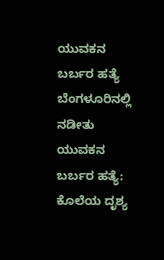ಯುವಕನ ಬರ್ಬರ ಹತ್ಯೆ
ಬೆಂಗಳೂರಿನಲ್ಲಿ ನಡೀತು ಯುವಕನ ಬರ್ಬರ ಹತ್ಯೆ: ಕೊಲೆಯ ದೃಶ್ಯ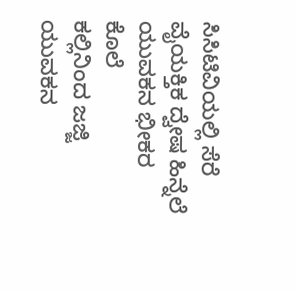ಸಿಸಿಟಿವಿಯಲ್ಲಿ ಸೆರೆ
ವೈಯಕ್ತಿಕ ದ್ವೇಷ ಹಿನ್ನೆಲೆ ಯುವಕನ ಭೀಕರ ಕೊಲೆ
ಕಲ್ಲಿನಿಂದ ಜಜ್ಜಿ ಯುವಕನ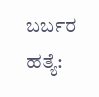ಬರ್ಬರ ಹತ್ಯೆ: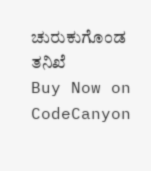ಚುರುಕುಗೊಂಡ ತನಿಖೆ
Buy Now on CodeCanyon